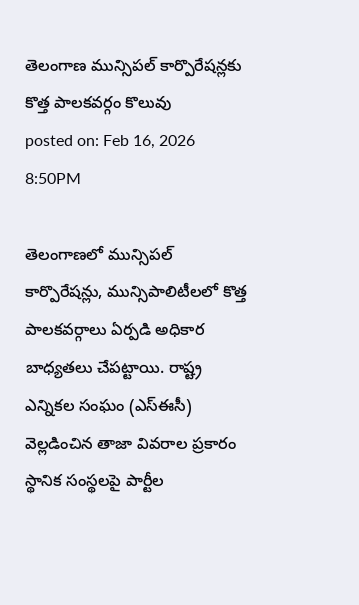తెలంగాణ మున్సిపల్ కార్పొరేషన్లకు కొత్త పాలకవర్గం కొలువు
posted on: Feb 16, 2026 8:50PM

తెలంగాణలో మున్సిపల్ కార్పొరేషన్లు, మున్సిపాలిటీలలో కొత్త పాలకవర్గాలు ఏర్పడి అధికార బాధ్యతలు చేపట్టాయి. రాష్ట్ర ఎన్నికల సంఘం (ఎస్ఈసీ) వెల్లడించిన తాజా వివరాల ప్రకారం స్థానిక సంస్థలపై పార్టీల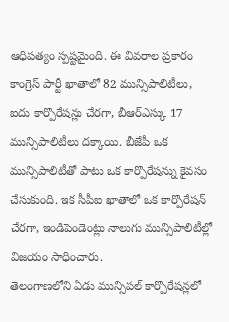ఆధిపత్యం స్పష్టమైంది. ఈ వివరాల ప్రకారం కాంగ్రెస్ పార్టీ ఖాతాలో 82 మున్సిపాలిటీలు, ఐదు కార్పొరేషన్లు చేరగా, బీఆర్ఎస్కు 17 మున్సిపాలిటీలు దక్కాయి. బీజేపీ ఒక మున్సిపాలిటీతో పాటు ఒక కార్పొరేషన్ను కైవసం చేసుకుంది. ఇక సీపీఐ ఖాతాలో ఒక కార్పొరేషన్ చేరగా, ఇండిపెండెంట్లు నాలుగు మున్సిపాలిటీల్లో విజయం సాధించారు.
తెలంగాణలోని ఏడు మున్సిపల్ కార్పొరేషన్లలో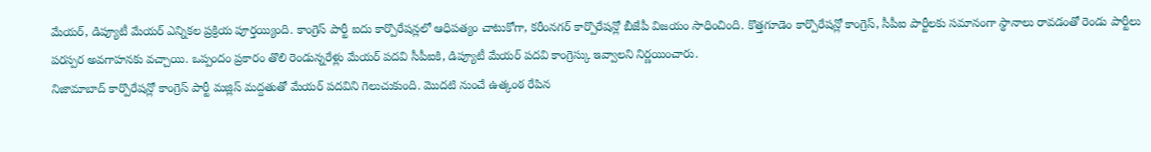మేయర్, డిప్యూటీ మేయర్ ఎన్నికల ప్రక్రియ పూర్తయ్యింది. కాంగ్రెస్ పార్టీ ఐదు కార్పొరేషన్లలో ఆధిపత్యం చాటుకోగా, కరీంనగర్ కార్పొరేషన్లో బీజేపీ విజయం సాధించింది. కొత్తగూడెం కార్పొరేషన్లో కాంగ్రెస్, సీపీఐ పార్టీలకు సమానంగా స్థానాలు రావడంతో రెండు పార్టీలు పరస్పర అవగాహనకు వచ్చాయి. ఒప్పందం ప్రకారం తొలి రెండున్నరేళ్లు మేయర్ పదవి సీపీఐకి, డిప్యూటీ మేయర్ పదవి కాంగ్రెస్కు ఇవ్వాలని నిర్ణయించారు.
నిజామాబాద్ కార్పొరేషన్లో కాంగ్రెస్ పార్టీ మజ్లిస్ మద్దతుతో మేయర్ పదవిని గెలుచుకుంది. మొదటి నుంచే ఉత్కంఠ రేపిన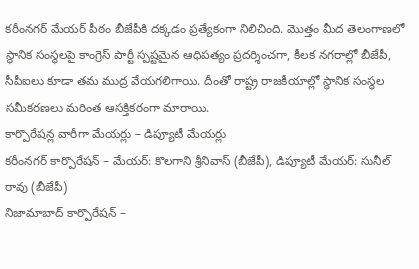కరీంనగర్ మేయర్ పీఠం బీజేపీకి దక్కడం ప్రత్యేకంగా నిలిచింది. మొత్తం మీద తెలంగాణలో స్థానిక సంస్థలపై కాంగ్రెస్ పార్టీ స్పష్టమైన ఆధిపత్యం ప్రదర్శించగా, కీలక నగరాల్లో బీజేపీ, సీపీఐలు కూడా తమ ముద్ర వేయగలిగాయి. దీంతో రాష్ట్ర రాజకీయాల్లో స్థానిక సంస్థల సమీకరణలు మరింత ఆసక్తికరంగా మారాయి.
కార్పొరేషన్ల వారీగా మేయర్లు – డిప్యూటీ మేయర్లు
కరీంనగర్ కార్పొరేషన్ – మేయర్: కొలగాని శ్రీనివాస్ (బీజేపీ), డిప్యూటీ మేయర్: సునీల్ రావు (బీజేపీ)
నిజామాబాద్ కార్పొరేషన్ –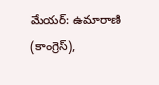మేయర్: ఉమారాణి (కాంగ్రెస్),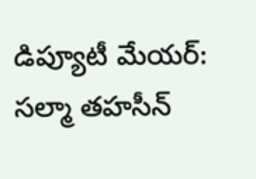డిప్యూటీ మేయర్: సల్మా తహసీన్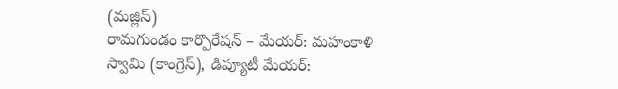(మజ్లిస్)
రామగుండం కార్పొరేషన్ – మేయర్: మహంకాళి స్వామి (కాంగ్రెస్), డిప్యూటీ మేయర్: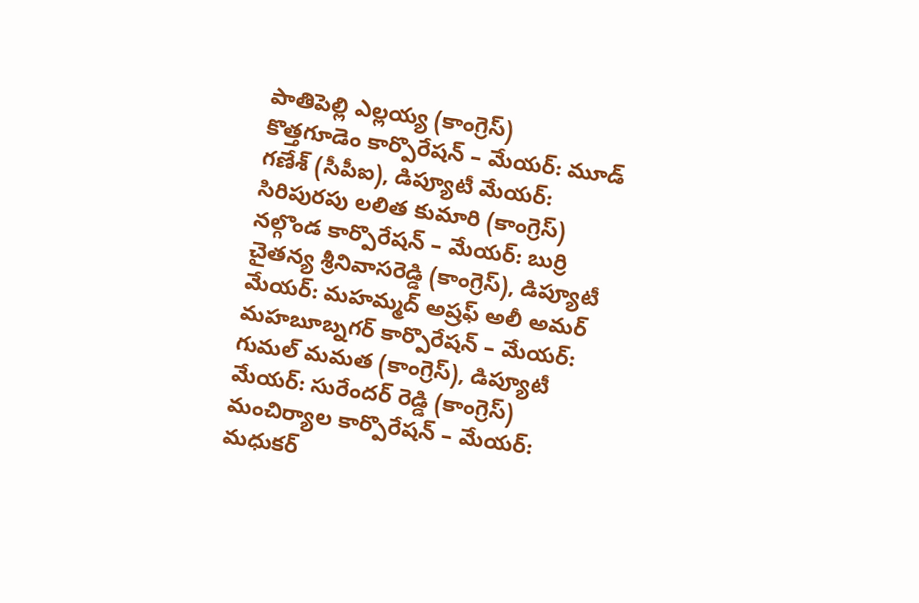పాతిపెల్లి ఎల్లయ్య (కాంగ్రెస్)
కొత్తగూడెం కార్పొరేషన్ – మేయర్: మూడ్ గణేశ్ (సీపీఐ), డిప్యూటీ మేయర్: సిరిపురపు లలిత కుమారి (కాంగ్రెస్)
నల్గొండ కార్పొరేషన్ – మేయర్: బుర్రి చైతన్య శ్రీనివాసరెడ్డి (కాంగ్రెస్), డిప్యూటీ మేయర్: మహమ్మద్ అష్రఫ్ అలీ అమర్
మహబూబ్నగర్ కార్పొరేషన్ – మేయర్: గుమల్ మమత (కాంగ్రెస్), డిప్యూటీ మేయర్: సురేందర్ రెడ్డి (కాంగ్రెస్)
మంచిర్యాల కార్పొరేషన్ – మేయర్: మధుకర్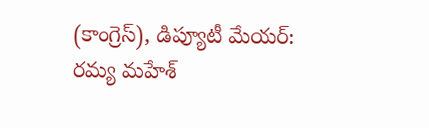(కాంగ్రెస్), డిప్యూటీ మేయర్: రమ్య మహేశ్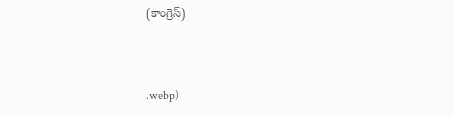(కాంగ్రెస్)



.webp)